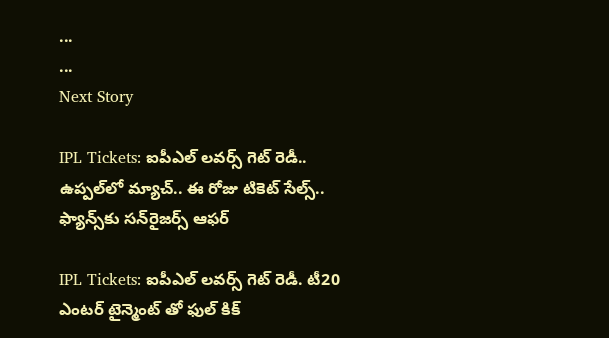...
...
Next Story

IPL Tickets: ఐపీఎల్ లవర్స్ గెట్ రెడీ.. ఉప్పల్‌లో మ్యాచ్‌.. ఈ రోజు టికెట్ సేల్స్‌.. ఫ్యాన్స్‌కు స‌న్‌రైజ‌ర్స్ ఆఫ‌ర్‌

IPL Tickets: ఐపీఎల్ లవర్స్ గెట్ రెడీ. టీ20 ఎంటర్ టైన్మెంట్ తో ఫుల్ కిక్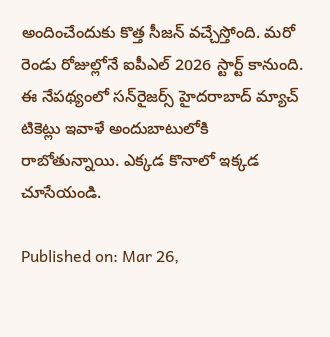అందించేందుకు కొత్త సీజన్ వచ్చేస్తోంది. మరో రెండు రోజుల్లోనే ఐపీఎల్ 2026 స్టార్ట్ కానుంది. ఈ నేపథ్యంలో స‌న్‌రైజ‌ర్స్ హైదరాబాద్ మ్యాచ్ టికెట్లు ఇవాళే అందుబాటులోకి రాబోతున్నాయి. ఎక్కడ కొనాలో ఇక్కడ చూసేయండి.

Published on: Mar 26,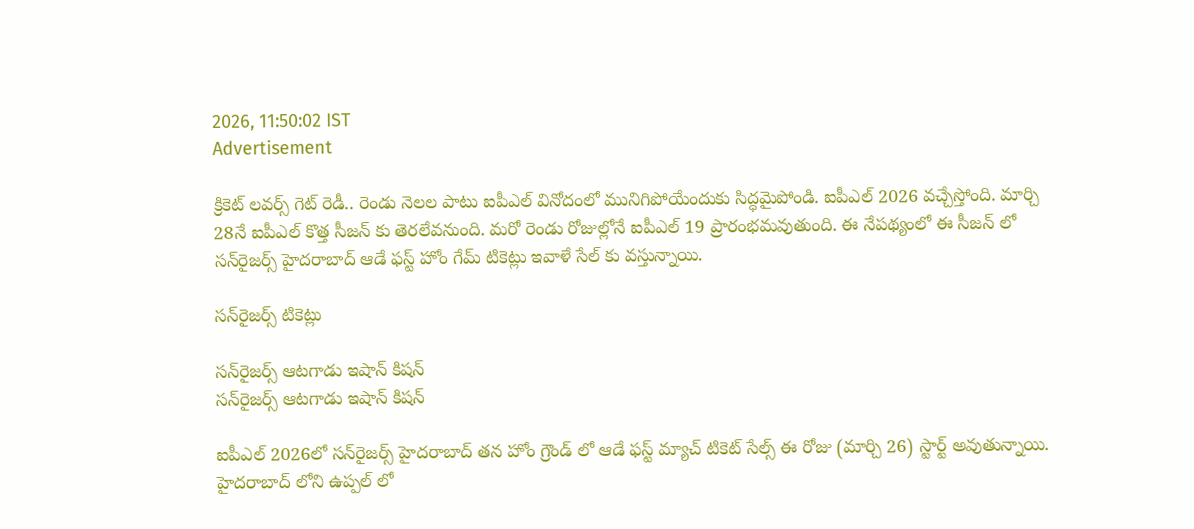2026, 11:50:02 IST
Advertisement

క్రికెట్ లవర్స్ గెట్ రెడీ.. రెండు నెలల పాటు ఐపీఎల్ వినోదంలో మునిగిపోయేందుకు సిద్ధమైపోండి. ఐపీఎల్ 2026 వచ్చేస్తోంది. మార్చి 28నే ఐపీఎల్ కొత్త సీజన్ కు తెరలేవనుంది. మరో రెండు రోజుల్లోనే ఐపీఎల్ 19 ప్రారంభమవుతుంది. ఈ నేపథ్యంలో ఈ సీజన్ లో స‌న్‌రైజ‌ర్స్ హైదరాబాద్ ఆడే ఫస్ట్ హోం గేమ్ టికెట్లు ఇవాళే సేల్ కు వస్తున్నాయి.

స‌న్‌రైజ‌ర్స్ టికెట్లు

స‌న్‌రైజ‌ర్స్ ఆటగాడు ఇషాన్ కిషన్
స‌న్‌రైజ‌ర్స్ ఆటగాడు ఇషాన్ కిషన్

ఐపీఎల్ 2026లో స‌న్‌రైజ‌ర్స్ హైదరాబాద్ తన హోం గ్రౌండ్ లో ఆడే ఫస్ట్ మ్యాచ్ టికెట్ సేల్స్ ఈ రోజు (మార్చి 26) స్టార్ట్ అవుతున్నాయి. హైదరాబాద్ లోని ఉప్పల్ లో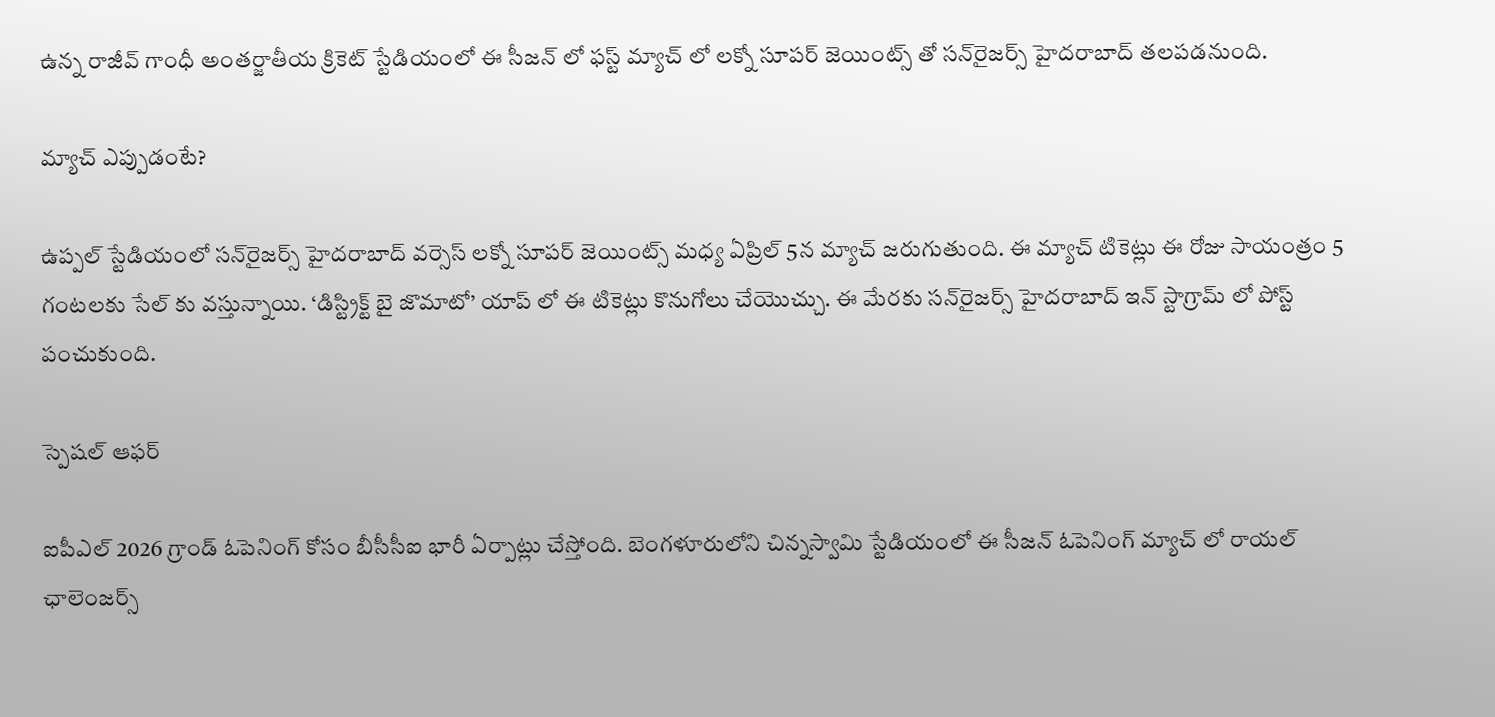ఉన్న రాజీవ్ గాంధీ అంతర్జాతీయ క్రికెట్ స్టేడియంలో ఈ సీజన్ లో ఫస్ట్ మ్యాచ్ లో లక్నో సూపర్ జెయింట్స్ తో స‌న్‌రైజ‌ర్స్ హైదరాబాద్ తలపడనుంది.

మ్యాచ్ ఎప్పుడంటే?

ఉప్పల్ స్టేడియంలో స‌న్‌రైజ‌ర్స్ హైదరాబాద్ వర్సెస్ లక్నో సూపర్ జెయింట్స్ మధ్య ఏప్రిల్ 5న మ్యాచ్ జరుగుతుంది. ఈ మ్యాచ్ టికెట్లు ఈ రోజు సాయంత్రం 5 గంటలకు సేల్ కు వస్తున్నాయి. ‘డిస్ట్రిక్ట్ బై జొమాటో’ యాప్ లో ఈ టికెట్లు కొనుగోలు చేయొచ్చు. ఈ మేరకు స‌న్‌రైజ‌ర్స్ హైదరాబాద్ ఇన్ స్టాగ్రామ్ లో పోస్ట్ పంచుకుంది.

స్పెషల్ ఆఫర్

ఐపీఎల్ 2026 గ్రాండ్ ఓపెనింగ్ కోసం బీసీసీఐ భారీ ఏర్పాట్లు చేస్తోంది. బెంగళూరులోని చిన్నస్వామి స్టేడియంలో ఈ సీజన్ ఓపెనింగ్ మ్యాచ్ లో రాయల్ ఛాలెంజర్స్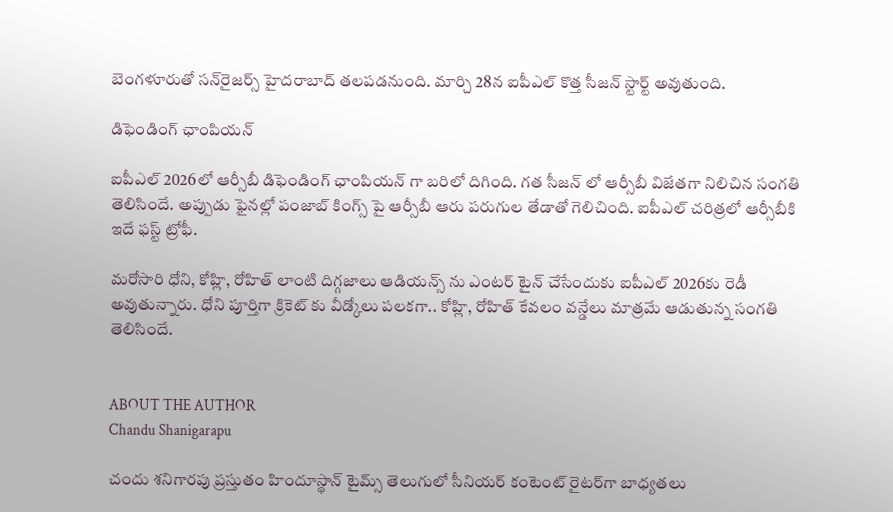బెంగళూరుతో స‌న్‌రైజ‌ర్స్ హైదరాబాద్ తలపడనుంది. మార్చి 28న ఐపీఎల్ కొత్త సీజన్ స్టార్ట్ అవుతుంది.

డిఫెండింగ్ ఛాంపియన్

ఐపీఎల్ 2026లో ఆర్సీబీ డిఫెండింగ్ ఛాంపియన్ గా బరిలో దిగింది. గత సీజన్ లో ఆర్సీబీ విజేతగా నిలిచిన సంగతి తెలిసిందే. అప్పుడు ఫైనల్లో పంజాబ్ కింగ్స్ పై ఆర్సీబీ ఆరు పరుగుల తేడాతో గెలిచింది. ఐపీఎల్ చరిత్రలో ఆర్సీబీకి ఇదే ఫస్ట్ ట్రోఫీ.

మరోసారి ధోని, కోహ్లి, రోహిత్ లాంటి దిగ్గజాలు ఆడియన్స్ ను ఎంటర్ టైన్ చేసేందుకు ఐపీఎల్ 2026కు రెడీ అవుతున్నారు. ధోని పూర్తిగా క్రికెట్ కు వీడ్కోలు పలకగా.. కోహ్లి, రోహిత్ కేవలం వన్డేలు మాత్రమే ఆడుతున్న సంగతి తెలిసిందే.


ABOUT THE AUTHOR
Chandu Shanigarapu

చందు శనిగారపు ప్రస్తుతం హిందూస్థాన్ టైమ్స్ తెలుగులో సీనియర్ కంటెంట్ రైట‌ర్‌గా బాధ్యతలు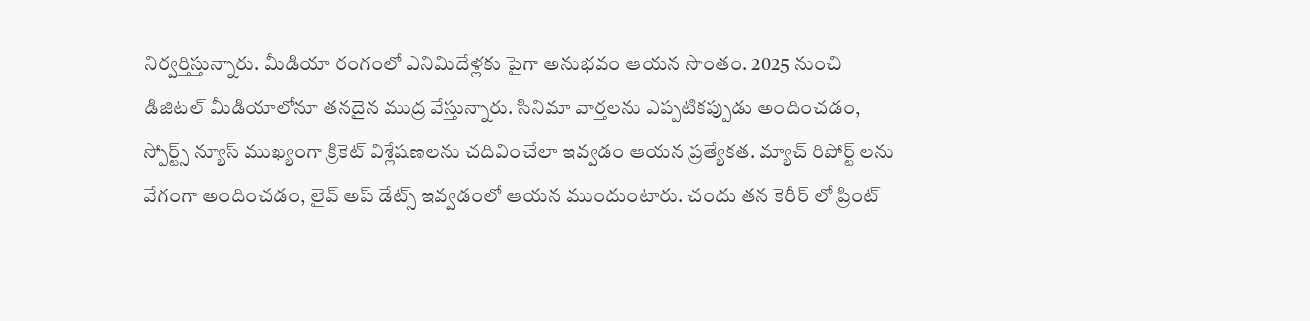నిర్వర్తిస్తున్నారు. మీడియా రంగంలో ఎనిమిదేళ్లకు పైగా అనుభవం ఆయన సొంతం. 2025 నుంచి డిజిటల్ మీడియాలోనూ తనదైన ముద్ర వేస్తున్నారు. సినిమా వార్తలను ఎప్పటికప్పుడు అందించడం, స్పోర్ట్స్ న్యూస్ ముఖ్యంగా క్రికెట్ విశ్లేషణలను చదివించేలా ఇవ్వడం ఆయన ప్రత్యేకత. మ్యాచ్ రిపోర్ట్ లను వేగంగా అందించడం, లైవ్ అప్ డేట్స్ ఇవ్వడంలో ఆయన ముందుంటారు. చందు తన కెరీర్ లో ప్రింట్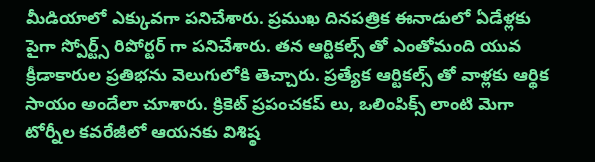మీడియాలో ఎక్కువగా పనిచేశారు. ప్రముఖ దినపత్రిక ఈనాడులో ఏడేళ్లకు పైగా స్పోర్ట్స్ రిపోర్టర్ గా పనిచేశారు. తన ఆర్టికల్స్ తో ఎంతోమంది యువ క్రీడాకారుల ప్రతిభను వెలుగులోకి తెచ్చారు. ప్రత్యేక ఆర్టికల్స్ తో వాళ్లకు ఆర్థిక సాయం అందేలా చూశారు. క్రికెట్ ప్రపంచకప్ లు, ఒలింపిక్స్ లాంటి మెగా టోర్నీల కవరేజీలో ఆయనకు విశిష్ఠ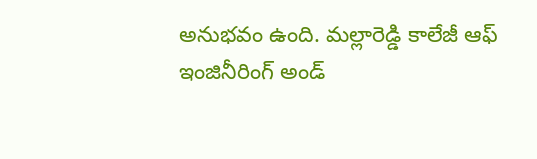అనుభవం ఉంది. మల్లారెడ్డి కాలేజీ ఆఫ్ ఇంజినీరింగ్ అండ్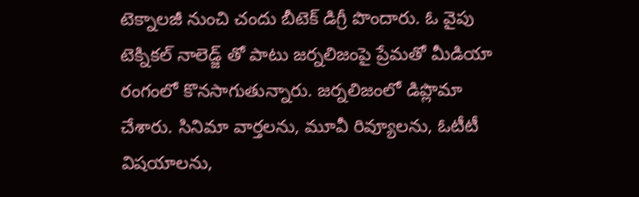టెక్నాలజీ నుంచి చందు బీటెక్ డిగ్రీ పొందారు. ఓ వైపు టెక్నికల్ నాలెడ్జ్ తో పాటు జర్నలిజంపై ప్రేమతో మీడియా రంగంలో కొనసాగుతున్నారు. జర్నలిజంలో డిప్లొమా చేశారు. సినిమా వార్తలను, మూవీ రివ్యూలను, ఓటీటీ విషయాలను,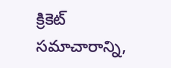క్రికెట్ సమాచారాన్ని,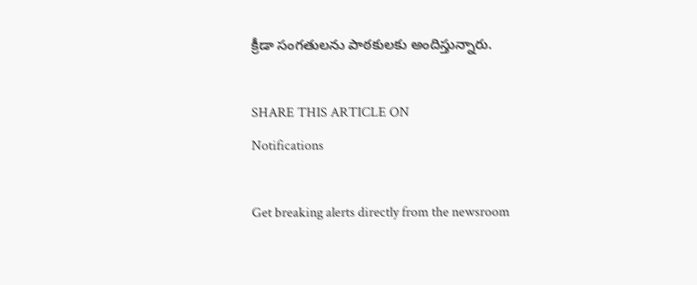క్రీడా సంగతులను పాఠకులకు అందిస్తున్నారు.

SHARE THIS ARTICLE ON
Notifications

Get breaking alerts directly from the newsroom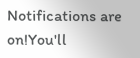Notifications are on!You'll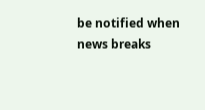be notified when news breaks